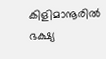കിളിമാനൂരിൽ ഭക്ഷ്യ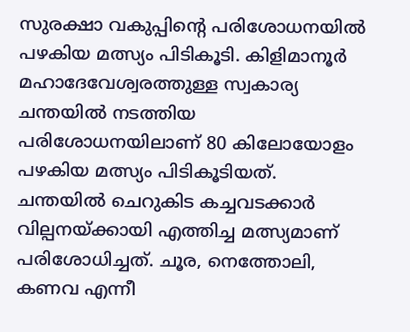സുരക്ഷാ വകുപ്പിന്റെ പരിശോധനയിൽ പഴകിയ മത്സ്യം പിടികൂടി. കിളിമാനൂർ മഹാദേവേശ്വരത്തുള്ള സ്വകാര്യ ചന്തയിൽ നടത്തിയ പരിശോധനയിലാണ് 80 കിലോയോളം പഴകിയ മത്സ്യം പിടികൂടിയത്.
ചന്തയിൽ ചെറുകിട കച്ചവടക്കാർ വില്പനയ്ക്കായി എത്തിച്ച മത്സ്യമാണ് പരിശോധിച്ചത്. ചൂര, നെത്തോലി, കണവ എന്നീ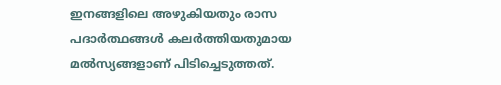ഇനങ്ങളിലെ അഴുകിയതും രാസ പദാർത്ഥങ്ങൾ കലർത്തിയതുമായ മൽസ്യങ്ങളാണ് പിടിച്ചെടുത്തത്.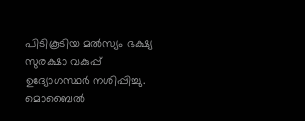പിടികൂടിയ മൽസ്യം ഭക്ഷ്യ സുരക്ഷാ വകുപ്പ് ഉദ്യോഗസ്ഥർ നശിപ്പിച്ചു.
മൊബൈൽ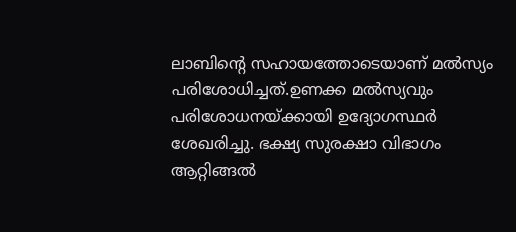ലാബിന്റെ സഹായത്തോടെയാണ് മൽസ്യം പരിശോധിച്ചത്.ഉണക്ക മൽസ്യവും പരിശോധനയ്ക്കായി ഉദ്യോഗസ്ഥർ ശേഖരിച്ചു. ഭക്ഷ്യ സുരക്ഷാ വിഭാഗം ആറ്റിങ്ങൽ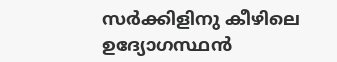സർക്കിളിനു കീഴിലെ ഉദ്യോഗസ്ഥൻ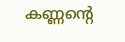കണ്ണന്റെ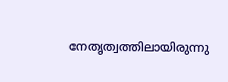നേതൃത്വത്തിലായിരുന്നു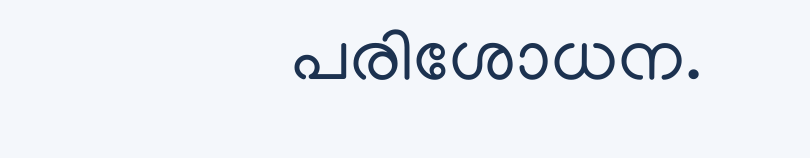പരിശോധന.